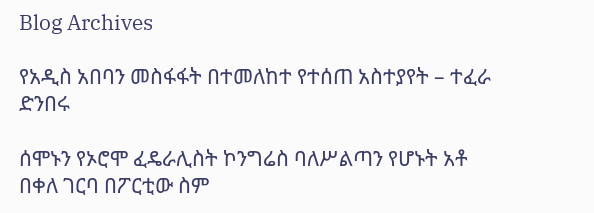Blog Archives

የአዲስ አበባን መስፋፋት በተመለከተ የተሰጠ አስተያየት – ተፈራ ድንበሩ

ሰሞኑን የኦሮሞ ፈዴራሊስት ኮንግሬስ ባለሥልጣን የሆኑት አቶ በቀለ ገርባ በፖርቲው ስም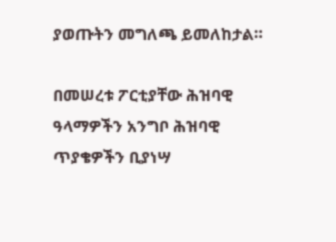ያወጡትን መግለጫ ይመለከታል።

በመሠረቱ ፖርቲያቸው ሕዝባዊ ዓላማዎችን አንግቦ ሕዝባዊ ጥያቄዎችን ቢያነሣ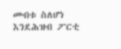መብቱ ስለሆነ እንደሕዝብ ፖርቲ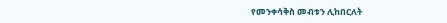የመንቀሳቅስ መብቱን ሊከበርለት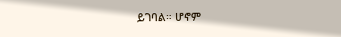ይገባል። ሆኖም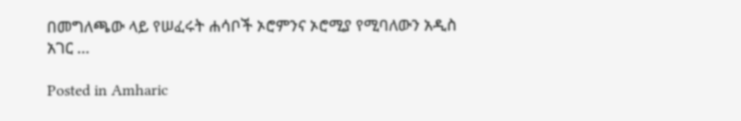በመግለጫው ላይ የሠፈሩት ሐሳቦች ኦሮምንና ኦሮሚያ የሚባለውን አዲስ አገር …

Posted in Amharic